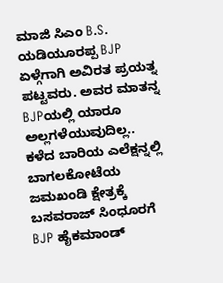ಮಾಜಿ ಸಿಎಂ B.S. ಯಡಿಯೂರಪ್ಪ BJP ಏಳ್ಗೆಗಾಗಿ ಅವಿರತ ಪ್ರಯತ್ನ ಪಟ್ಟವರು. ಅವರ ಮಾತನ್ನ BJPಯಲ್ಲಿ ಯಾರೂ ಅಲ್ಲಗಳೆಯುವುದಿಲ್ಲ.. ಕಳೆದ ಬಾರಿಯ ಎಲೆಕ್ಷನ್ನಲ್ಲಿ ಬಾಗಲಕೋಟೆಯ ಜಮಖಂಡಿ ಕ್ಷೇತ್ರಕ್ಕೆ ಬಸವರಾಜ್ ಸಿಂಧೂರಗೆ BJP ಹೈಕಮಾಂಡ್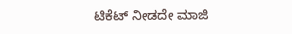ಟಿಕೆಟ್ ನೀಡದೇ ಮಾಜಿ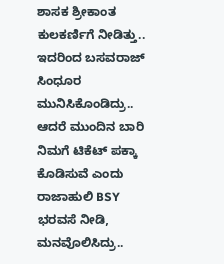ಶಾಸಕ ಶ್ರೀಕಾಂತ ಕುಲಕರ್ಣಿಗೆ ನೀಡಿತ್ತು.. ಇದರಿಂದ ಬಸವರಾಜ್ ಸಿಂಧೂರ ಮುನಿಸಿಕೊಂಡಿದ್ರು.. ಆದರೆ ಮುಂದಿನ ಬಾರಿ ನಿಮಗೆ ಟಿಕೆಟ್ ಪಕ್ಕಾ ಕೊಡಿಸುವೆ ಎಂದು ರಾಜಾಹುಲಿ BSY ಭರವಸೆ ನೀಡಿ, ಮನವೊಲಿಸಿದ್ರು..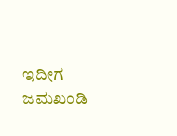ಇದೀಗ ಜಮಖಂಡಿ